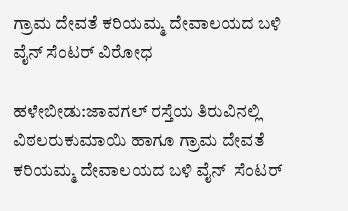ಗ್ರಾಮ ದೇವತೆ ಕರಿಯಮ್ಮ ದೇವಾಲಯದ ಬಳಿ ವೈನ್ ಸೆಂಟರ್ ವಿರೋಧ

ಹಳೇಬೀಡು:ಜಾವಗಲ್ ರಸ್ತೆಯ ತಿರುವಿನಲ್ಲಿ ವಿಠಲರುಕುಮಾಯಿ ಹಾಗೂ ಗ್ರಾಮ ದೇವತೆ ಕರಿಯಮ್ಮ ದೇವಾಲಯದ ಬಳಿ ವೈನ್  ಸೆಂಟರ್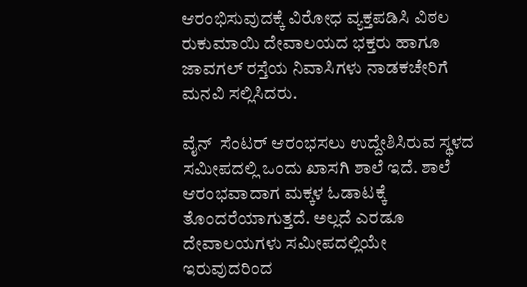ಆರಂಭಿಸುವುದಕ್ಕೆ ವಿರೋಧ ವ್ಯಕ್ತಪಡಿಸಿ ವಿಠಲ ರುಕುಮಾಯಿ ದೇವಾಲಯದ ಭಕ್ತರು ಹಾಗೂ ಜಾವಗಲ್ ರಸ್ತೆಯ ನಿವಾಸಿಗಳು ನಾಡಕಚೇರಿಗೆ ಮನವಿ ಸಲ್ಲಿಸಿದರು.

ವೈನ್  ಸೆಂಟರ್ ಆರಂಭಸಲು ಉದ್ದೇಶಿಸಿರುವ ಸ್ಥಳದ ಸಮೀಪದಲ್ಲಿ ಒಂದು ಖಾಸಗಿ ಶಾಲೆ ಇದೆ. ಶಾಲೆ ಆರಂಭವಾದಾಗ ಮಕ್ಕಳ ಓಡಾಟಕ್ಕೆ ತೊಂದರೆಯಾಗುತ್ತದೆ. ಅಲ್ಲದೆ ಎರಡೂ ದೇವಾಲಯಗಳು ಸಮೀಪದಲ್ಲಿಯೇ ಇರುವುದರಿಂದ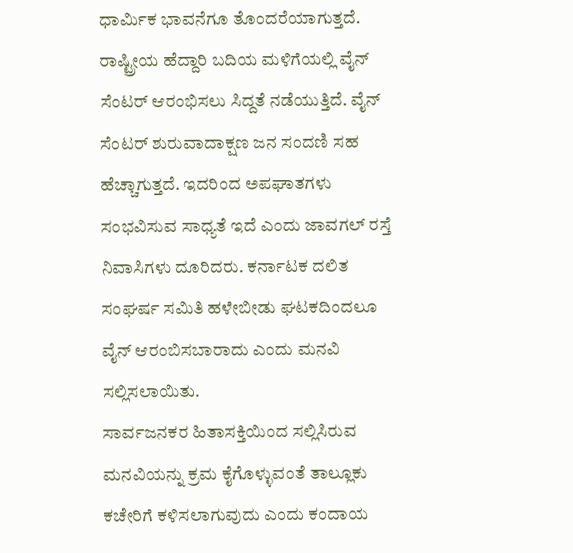ಧಾರ್ಮಿಕ ಭಾವನೆಗೂ ತೊಂದರೆಯಾಗುತ್ತದೆ. ರಾಷ್ಟ್ರೀಯ ಹೆದ್ದಾರಿ ಬದಿಯ ಮಳಿಗೆಯಲ್ಲಿ ವೈನ್ ಸೆಂಟರ್ ಆರಂಭಿಸಲು ಸಿದ್ದತೆ ನಡೆಯುತ್ತಿದೆ. ವೈನ್ ಸೆಂಟರ್ ಶುರುವಾದಾಕ್ಷಣ ಜನ ಸಂದಣಿ ಸಹ ಹೆಚ್ಚಾಗುತ್ತದೆ. ಇದರಿಂದ ಅಪಘಾತಗಳು ಸಂಭವಿಸುವ ಸಾಧ್ಯತೆ ಇದೆ ಎಂದು ಜಾವಗಲ್ ರಸ್ತೆ ನಿವಾಸಿಗಳು ದೂರಿದರು. ಕರ್ನಾಟಕ ದಲಿತ ಸಂಘರ್ಷ ಸಮಿತಿ ಹಳೇಬೀಡು ಘಟಕದಿಂದಲೂ ವೈನ್ ಆರಂಬಿಸಬಾರಾದು ಎಂದು ಮನವಿ ಸಲ್ಲಿಸಲಾಯಿತು.
ಸಾರ್ವಜನಕರ ಹಿತಾಸಕ್ತಿಯಿಂದ ಸಲ್ಲಿಸಿರುವ ಮನವಿಯನ್ನು ಕ್ರಮ ಕೈಗೊಳ್ಳುವಂತೆ ತಾಲ್ಲೂಕು ಕಚೇರಿಗೆ ಕಳಿಸಲಾಗುವುದು ಎಂದು ಕಂದಾಯ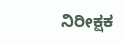ನಿರೀಕ್ಷಕ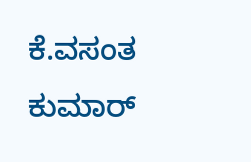ಕೆ.ವಸಂತ ಕುಮಾರ್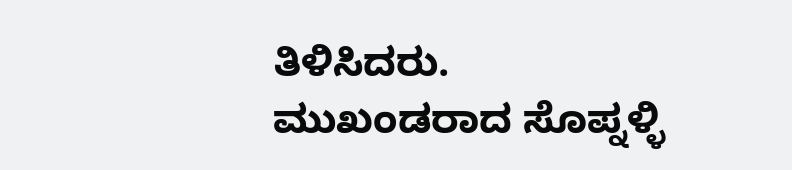ತಿಳಿಸಿದರು.
ಮುಖಂಡರಾದ ಸೊಪ್ನಳ್ಳಿ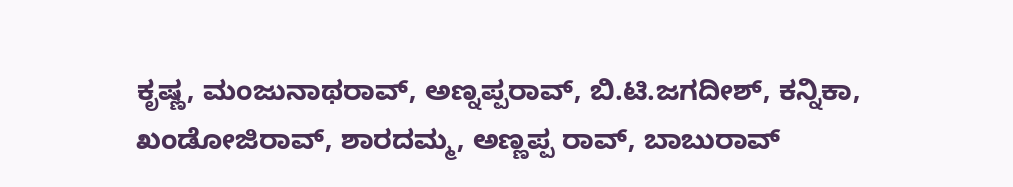ಕೃಷ್ಣ, ಮಂಜುನಾಥರಾವ್, ಅಣ್ನಪ್ಪರಾವ್, ಬಿ.ಟಿ.ಜಗದೀಶ್, ಕನ್ನಿಕಾ, ಖಂಡೋಜಿರಾವ್, ಶಾರದಮ್ಮ, ಅಣ್ಣಪ್ಪ ರಾವ್, ಬಾಬುರಾವ್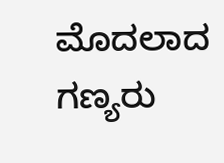ಮೊದಲಾದ ಗಣ್ಯರು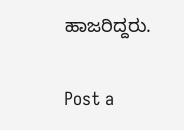ಹಾಜರಿದ್ದರು.

Post a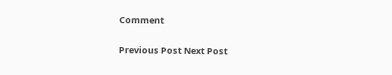Comment

Previous Post Next Post